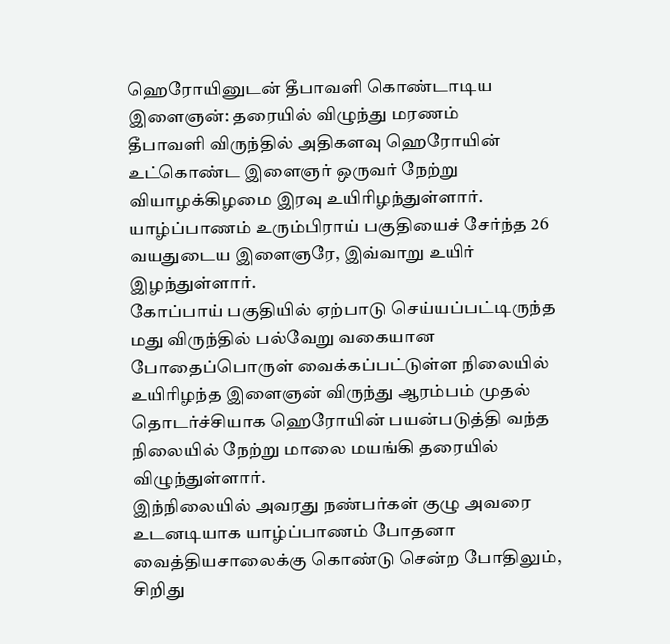ஹெரோயினுடன் தீபாவளி கொண்டாடிய இளைஞன்: தரையில் விழுந்து மரணம்
தீபாவளி விருந்தில் அதிகளவு ஹெரோயின் உட்கொண்ட இளைஞர் ஒருவர் நேற்று வியாழக்கிழமை இரவு உயிரிழந்துள்ளார்.
யாழ்ப்பாணம் உரும்பிராய் பகுதியைச் சேர்ந்த 26 வயதுடைய இளைஞரே, இவ்வாறு உயிர் இழந்துள்ளார்.
கோப்பாய் பகுதியில் ஏற்பாடு செய்யப்பட்டிருந்த மது விருந்தில் பல்வேறு வகையான போதைப்பொருள் வைக்கப்பட்டுள்ள நிலையில் உயிரிழந்த இளைஞன் விருந்து ஆரம்பம் முதல் தொடர்ச்சியாக ஹெரோயின் பயன்படுத்தி வந்த நிலையில் நேற்று மாலை மயங்கி தரையில் விழுந்துள்ளார்.
இந்நிலையில் அவரது நண்பர்கள் குழு அவரை உடனடியாக யாழ்ப்பாணம் போதனா வைத்தியசாலைக்கு கொண்டு சென்ற போதிலும், சிறிது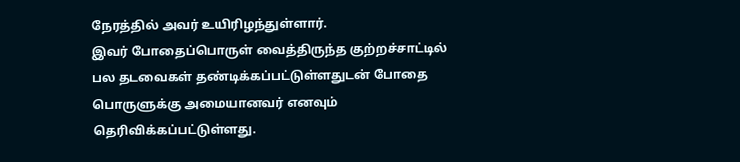நேரத்தில் அவர் உயிரிழந்துள்ளார்.
இவர் போதைப்பொருள் வைத்திருந்த குற்றச்சாட்டில் பல தடவைகள் தண்டிக்கப்பட்டுள்ளதுடன் போதை பொருளுக்கு அமையானவர் எனவும் தெரிவிக்கப்பட்டுள்ளது.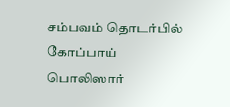சம்பவம் தொடர்பில் கோப்பாய் பொலிஸார்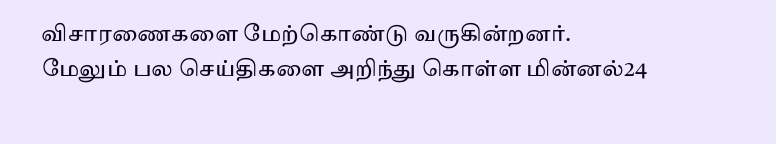விசாரணைகளை மேற்கொண்டு வருகின்றனர்.
மேலும் பல செய்திகளை அறிந்து கொள்ள மின்னல்24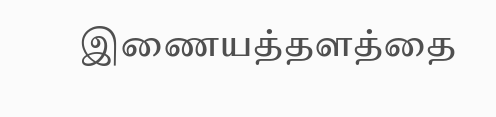இணையத்தளத்தை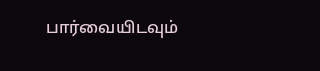பார்வையிடவும்